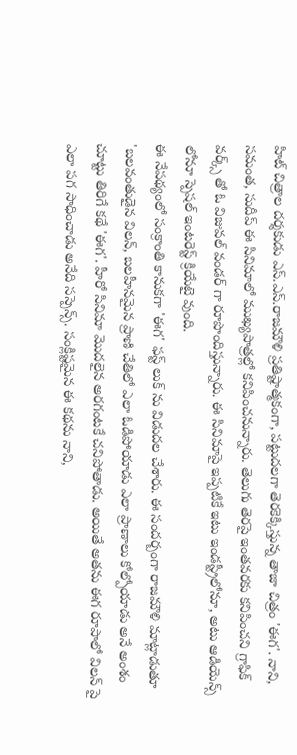హిట్ చిత్రాల దర్శకుడు ఎస్.ఎస్.రాజమౌళి ప్రతిష్టాత్మకంగా, పట్టుదలగా తెరకెక్కిస్తున్న తాజా చిత్రం 'ఈగ'. నాని, సమంత, సుదీప్ ఈ సినిమాలో ముఖ్యపాత్రల్లో కనిపించనున్నారు. తెలుగు తెరపై ఇంతవరకు కనిపించని గ్రాఫిక్ వర్క్స్ తో ఓ విజువల్ వండర్ గా రూపొందిస్తున్నారు. ఈ సినిమాపై ఇప్పటికే ఇటు ఇండస్ట్రీలోనూ, అటు ఆడియెన్స్ లోనూ స్పెషల్ ఇంటరెస్ట్ క్రియేటై వుంది.
ఈ నేపథ్యంలో సంక్రాంతి కానుకగా 'ఈగ' ఫస్ట్ లుక్ ను విడుదల చేశారు. ఈ సందర్బంగా రాజమౌళి మాట్లాడుతూ 'బలవంతుడైన విలన్, బలహీనమైన ప్రాణి చేతిలో ఎలా ఓడిపోయాడు ఎలా ప్రాణాలు కోల్పోయాడు అనే అంశం చూట్టు తిరిగే కథే 'ఈగ'. హీరో సినిమా మొదలైన అరగంటకే చనిపోతాడు. అయితే అతను ఈగ రూపాలో విలన్ పై ఎలా పగ సాధించాడు అనేది సస్పెన్స్. సంక్లిష్టమైన ఈ కథను నాని,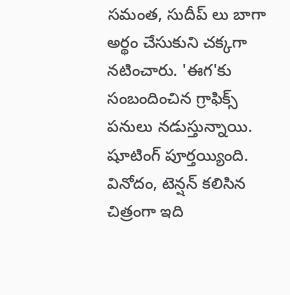సమంత, సుదీప్ లు బాగా అర్థం చేసుకుని చక్కగా నటించారు. 'ఈగ'కు సంబందించిన గ్రాఫిక్స్ పనులు నడుస్తున్నాయి. షూటింగ్ పూర్తయ్యింది. వినోదం, టెన్షన్ కలిసిన చిత్రంగా ఇది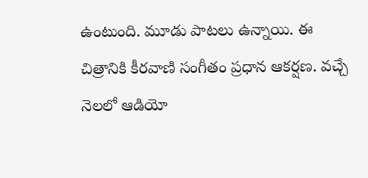ఉంటుంది. మూడు పాటలు ఉన్నాయి. ఈ చిత్రానికి కీరవాణి సంగీతం ప్రధాన ఆకర్షణ. వచ్చే నెలలో ఆడియో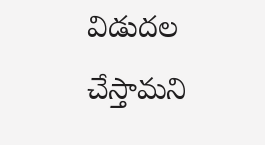విడుదల చేస్తామని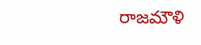రాజమౌళి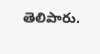తెలిపారు.